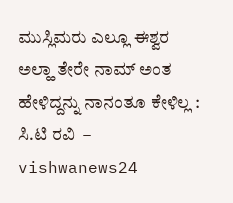ಮುಸ್ಲಿಮರು ಎಲ್ಲೂ ಈಶ್ವರ ಅಲ್ಹಾ ತೇರೇ ನಾಮ್ ಅಂತ ಹೇಳಿದ್ದನ್ನು ನಾನಂತೂ ಕೇಳಿಲ್ಲ : ಸಿ.ಟಿ ರವಿ  – vishwanews24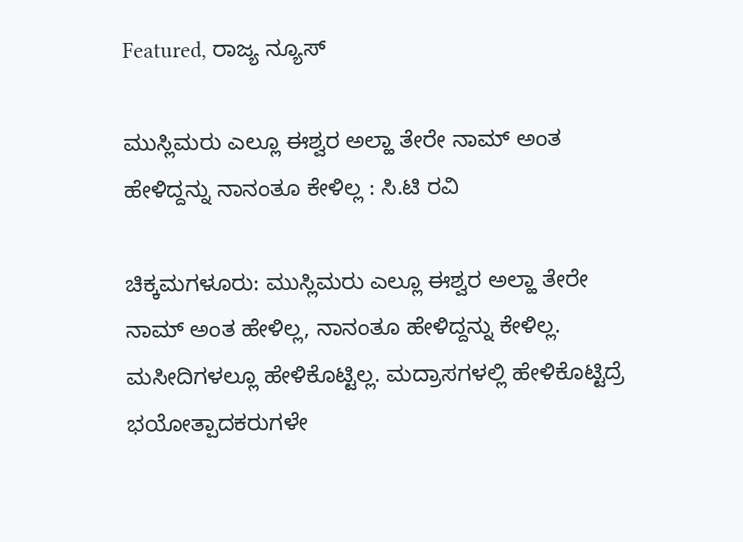Featured, ರಾಜ್ಯ ನ್ಯೂಸ್

ಮುಸ್ಲಿಮರು ಎಲ್ಲೂ ಈಶ್ವರ ಅಲ್ಹಾ ತೇರೇ ನಾಮ್ ಅಂತ ಹೇಳಿದ್ದನ್ನು ನಾನಂತೂ ಕೇಳಿಲ್ಲ : ಸಿ.ಟಿ ರವಿ

ಚಿಕ್ಕಮಗಳೂರು: ಮುಸ್ಲಿಮರು ಎಲ್ಲೂ ಈಶ್ವರ ಅಲ್ಹಾ ತೇರೇ ನಾಮ್ ಅಂತ ಹೇಳಿಲ್ಲ, ನಾನಂತೂ ಹೇಳಿದ್ದನ್ನು ಕೇಳಿಲ್ಲ. ಮಸೀದಿಗಳಲ್ಲೂ ಹೇಳಿಕೊಟ್ಟಿಲ್ಲ. ಮದ್ರಾಸಗಳಲ್ಲಿ ಹೇಳಿಕೊಟ್ಟಿದ್ರೆ ಭಯೋತ್ಪಾದಕರುಗಳೇ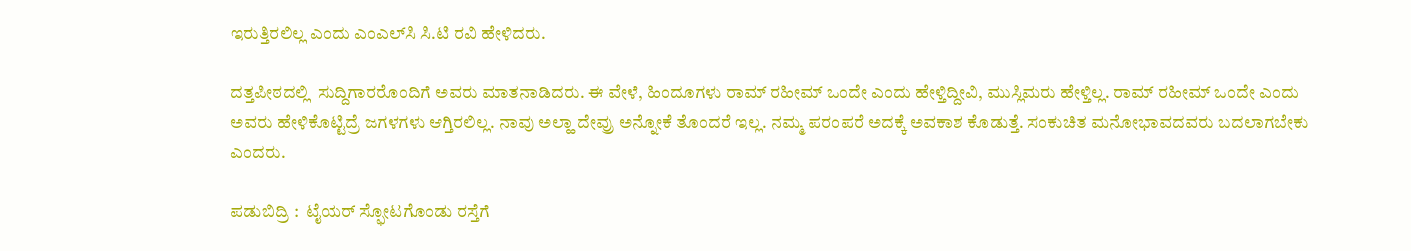ಇರುತ್ತಿರಲಿಲ್ಲ ಎಂದು ಎಂಎಲ್‌ಸಿ ಸಿ.ಟಿ ರವಿ ಹೇಳಿದರು.

ದತ್ತಪೀಠದಲ್ಲಿ  ಸುದ್ದಿಗಾರರೊಂದಿಗೆ ಅವರು ಮಾತನಾಡಿದರು. ಈ ವೇಳೆ, ಹಿಂದೂಗಳು ರಾಮ್ ರಹೀಮ್ ಒಂದೇ ಎಂದು ಹೇಳ್ತಿದ್ದೀವಿ, ಮುಸ್ಲಿಮರು ಹೇಳ್ತಿಲ್ಲ. ರಾಮ್ ರಹೀಮ್ ಒಂದೇ ಎಂದು ಅವರು ಹೇಳಿಕೊಟ್ಟಿದ್ರೆ ಜಗಳಗಳು ಆಗ್ತಿರಲಿಲ್ಲ. ನಾವು ಅಲ್ಹಾ ದೇವ್ರು ಅನ್ನೋಕೆ ತೊಂದರೆ ಇಲ್ಲ. ನಮ್ಮ ಪರಂಪರೆ ಅದಕ್ಕೆ ಅವಕಾಶ ಕೊಡುತ್ತೆ. ಸಂಕುಚಿತ ಮನೋಭಾವದವರು ಬದಲಾಗಬೇಕು ಎಂದರು.

ಪಡುಬಿದ್ರಿ :  ಟೈಯರ್ ಸ್ಫೋಟಗೊಂಡು ರಸ್ತೆಗೆ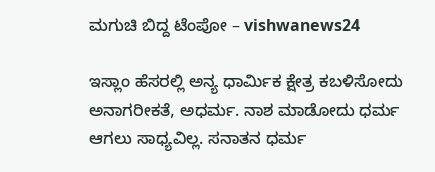ಮಗುಚಿ ಬಿದ್ದ ಟೆಂಪೋ – vishwanews24

ಇಸ್ಲಾಂ ಹೆಸರಲ್ಲಿ ಅನ್ಯ ಧಾರ್ಮಿಕ ಕ್ಷೇತ್ರ ಕಬಳಿಸೋದು ಅನಾಗರೀಕತೆ, ಅಧರ್ಮ. ನಾಶ ಮಾಡೋದು ಧರ್ಮ ಆಗಲು ಸಾಧ್ಯವಿಲ್ಲ. ಸನಾತನ ಧರ್ಮ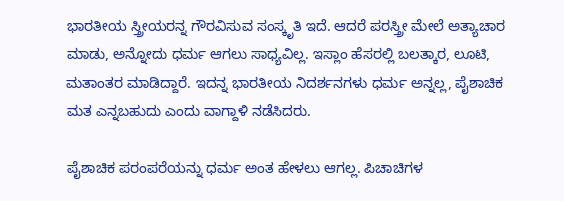ಭಾರತೀಯ ಸ್ತ್ರೀಯರನ್ನ ಗೌರವಿಸುವ ಸಂಸ್ಕೃತಿ ಇದೆ. ಆದರೆ ಪರಸ್ತ್ರೀ ಮೇಲೆ ಅತ್ಯಾಚಾರ ಮಾಡು, ಅನ್ನೋದು ಧರ್ಮ ಆಗಲು ಸಾಧ್ಯವಿಲ್ಲ. ಇಸ್ಲಾಂ ಹೆಸರಲ್ಲಿ ಬಲತ್ಕಾರ, ಲೂಟಿ, ಮತಾಂತರ ಮಾಡಿದ್ದಾರೆ. ಇದನ್ನ ಭಾರತೀಯ ನಿದರ್ಶನಗಳು ಧರ್ಮ ಅನ್ನಲ್ಲ, ಪೈಶಾಚಿಕ ಮತ ಎನ್ನಬಹುದು ಎಂದು ವಾಗ್ದಾಳಿ ನಡೆಸಿದರು.

ಪೈಶಾಚಿಕ ಪರಂಪರೆಯನ್ನು ಧರ್ಮ ಅಂತ ಹೇಳಲು ಆಗಲ್ಲ. ಪಿಚಾಚಿಗಳ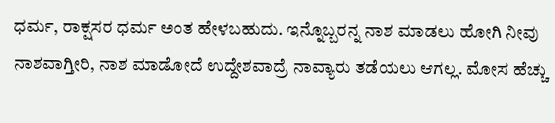ಧರ್ಮ, ರಾಕ್ಷಸರ ಧರ್ಮ ಅಂತ ಹೇಳಬಹುದು. ಇನ್ನೊಬ್ಬರನ್ನ ನಾಶ ಮಾಡಲು ಹೋಗಿ ನೀವು ನಾಶವಾಗ್ತೀರಿ, ನಾಶ ಮಾಡೋದೆ ಉದ್ದೇಶವಾದ್ರೆ ನಾವ್ಯಾರು ತಡೆಯಲು ಆಗಲ್ಲ. ಮೋಸ ಹೆಚ್ಚು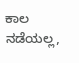ಕಾಲ ನಡೆಯಲ್ಲ,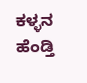ಕಳ್ಳನ ಹೆಂಡ್ತಿ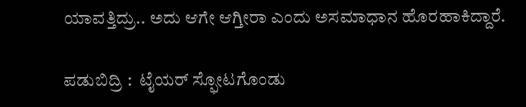ಯಾವತ್ತಿದ್ರು.. ಅದು ಆಗೇ ಆಗ್ತೀರಾ ಎಂದು ಅಸಮಾಧಾನ ಹೊರಹಾಕಿದ್ದಾರೆ.

ಪಡುಬಿದ್ರಿ :  ಟೈಯರ್ ಸ್ಫೋಟಗೊಂಡು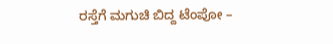ರಸ್ತೆಗೆ ಮಗುಚಿ ಬಿದ್ದ ಟೆಂಪೋ –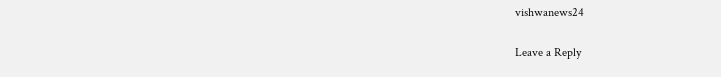vishwanews24

Leave a Reply